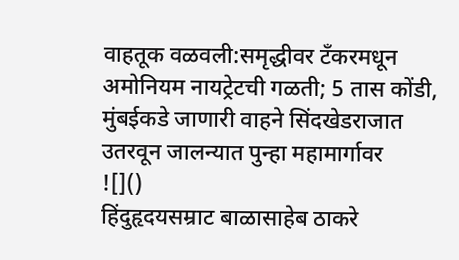वाहतूक वळवली:समृद्धीवर टँकरमधून अमोनियम नायट्रेटची गळती; 5 तास कोंडी, मुंबईकडे जाणारी वाहने सिंदखेडराजात उतरवून जालन्यात पुन्हा महामार्गावर
![]()
हिंदुहृदयसम्राट बाळासाहेब ठाकरे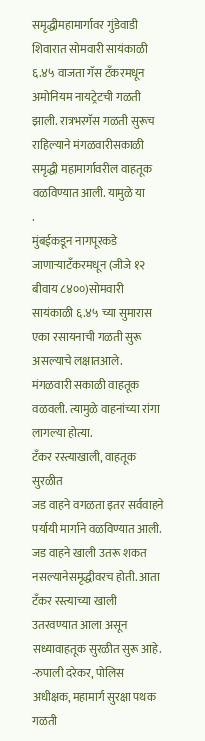समृद्धीमहामार्गावर गुंडेवाडी शिवारात सोमवारी सायंकाळी ६.४५ वाजता गॅस टँकरमधून अमोनियम नायट्रेटची गळती झाली. रात्रभरगॅस गळती सुरूच राहिल्याने मंगळवारीसकाळी समृद्धी महामार्गावरील वाहतूक वळविण्यात आली. यामुळे या
.
मुंबईकडून नागपूरकडे जाणाऱ्याटँकरमधून (जीजे १२ बीवाय ८४००)सोमवारी सायंकाळी ६.४५ च्या सुमारास एका रसायनाची गळती सुरू असल्याचे लक्षातआले. मंगळवारी सकाळी वाहतूक वळवली. त्यामुळे वाहनांच्या रांगा लागल्या होत्या.
टँकर रस्त्याखाली, वाहतूक सुरळीत
जड वाहने वगळता इतर सर्ववाहने पर्यायी मार्गाने वळविण्यात आली. जड वाहने खाली उतरू शकत नसल्यानेसमृद्धीवरच होती. आता टँकर रस्त्याच्या खाली उतरवण्यात आला असून सध्यावाहतूक सुरळीत सुरू आहे. -रुपाली दरेकर, पोलिस अधीक्षक, महामार्ग सुरक्षा पथक
गळती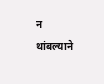न थांबल्याने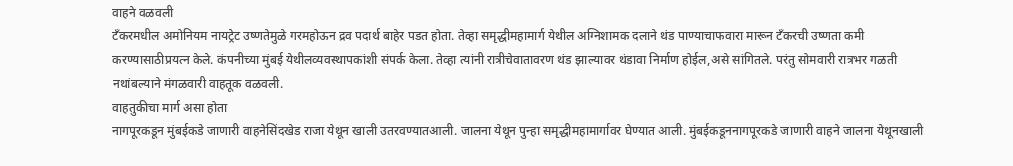वाहने वळवली
टँकरमधील अमोनियम नायट्रेट उष्णतेमुळे गरमहोऊन द्रव पदार्थ बाहेर पडत होता. तेव्हा समृद्धीमहामार्ग येथील अग्निशामक दलाने थंड पाण्याचाफवारा मारून टँकरची उष्णता कमी करण्यासाठीप्रयत्न केले. कंपनीच्या मुंबई येथीलव्यवस्थापकांशी संपर्क केला. तेव्हा त्यांनी रात्रीचेवातावरण थंड झाल्यावर थंडावा निर्माण होईल,असे सांगितले. परंतु सोमवारी रात्रभर गळती नथांबल्याने मंगळवारी वाहतूक वळवली.
वाहतुकीचा मार्ग असा होता
नागपूरकडून मुंबईकडे जाणारी वाहनेसिंदखेड राजा येथून खाली उतरवण्यातआली. जालना येथून पुन्हा समृद्धीमहामार्गावर घेण्यात आली. मुंबईकडूननागपूरकडे जाणारी वाहने जालना येथूनखाली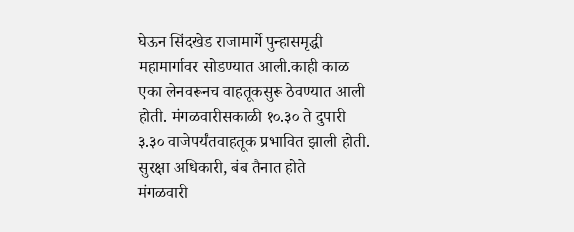घेऊन सिंदखेड राजामार्गे पुन्हासमृद्धी महामार्गावर सोडण्यात आली.काही काळ एका लेनवरूनच वाहतूकसुरू ठेवण्यात आली होती. मंगळवारीसकाळी १०.३० ते दुपारी ३.३० वाजेपर्यंतवाहतूक प्रभावित झाली होती.
सुरक्षा अधिकारी, बंब तैनात होते
मंगळवारी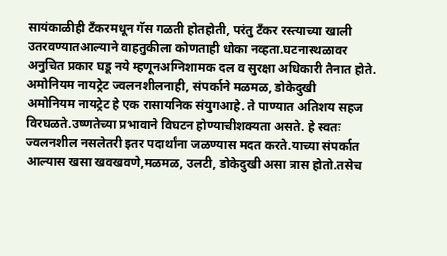सायंकाळीही टँकरमधून गॅस गळती होतहोती, परंतु टँकर रस्त्याच्या खाली उतरवण्यातआल्याने वाहतुकीला कोणताही धोका नव्हता.घटनास्थळावर अनुचित प्रकार घडू नये म्हणूनअग्निशामक दल व सुरक्षा अधिकारी तैनात होते.
अमोनियम नायट्रेट ज्वलनशीलनाही, संपर्काने मळमळ, डोकेदुखी
अमोनियम नायट्रेट हे एक रासायनिक संयुगआहे. ते पाण्यात अतिशय सहज विरघळते.उष्णतेच्या प्रभावाने विघटन होण्याचीशक्यता असते. हे स्वतः ज्वलनशील नसलेतरी इतर पदार्थांना जळण्यास मदत करते.याच्या संपर्कात आल्यास खसा खवखवणे,मळमळ, उलटी, डोकेदुखी असा त्रास होतो.तसेच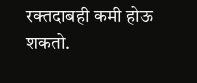रक्तदाबही कमी होऊ शकतो.